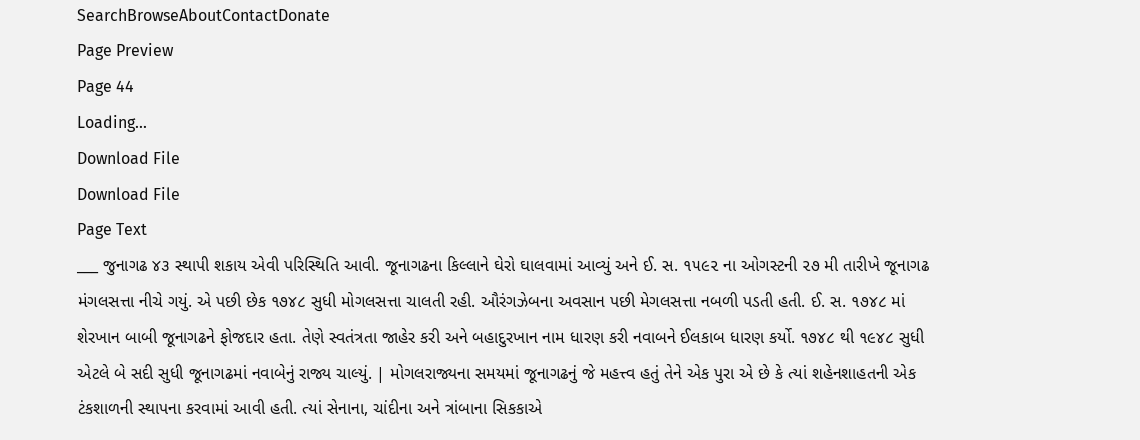SearchBrowseAboutContactDonate
Page Preview
Page 44
Loading...
Download File
Download File
Page Text
___ જુનાગઢ ૪૩ સ્થાપી શકાય એવી પરિસ્થિતિ આવી. જૂનાગઢના કિલ્લાને ઘેરો ઘાલવામાં આવ્યું અને ઈ. સ. ૧૫૯૨ ના ઓગસ્ટની ૨૭ મી તારીખે જૂનાગઢ મંગલસત્તા નીચે ગયું. એ પછી છેક ૧૭૪૮ સુધી મોગલસત્તા ચાલતી રહી. ઔરંગઝેબના અવસાન પછી મેગલસત્તા નબળી પડતી હતી. ઈ. સ. ૧૭૪૮ માં શેરખાન બાબી જૂનાગઢને ફોજદાર હતા. તેણે સ્વતંત્રતા જાહેર કરી અને બહાદુરખાન નામ ધારણ કરી નવાબને ઈલકાબ ધારણ કર્યો. ૧૭૪૮ થી ૧૯૪૮ સુધી એટલે બે સદી સુધી જૂનાગઢમાં નવાબેનું રાજ્ય ચાલ્યું. | મોગલરાજ્યના સમયમાં જૂનાગઢનું જે મહત્ત્વ હતું તેને એક પુરા એ છે કે ત્યાં શહેનશાહતની એક ટંકશાળની સ્થાપના કરવામાં આવી હતી. ત્યાં સેનાના, ચાંદીના અને ત્રાંબાના સિકકાએ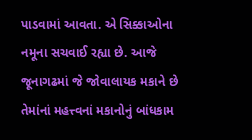પાડવામાં આવતા. એ સિક્કાઓના નમૂના સચવાઈ રહ્યા છે. આજે જૂનાગઢમાં જે જોવાલાયક મકાને છે તેમાંનાં મહત્ત્વનાં મકાનોનું બાંધકામ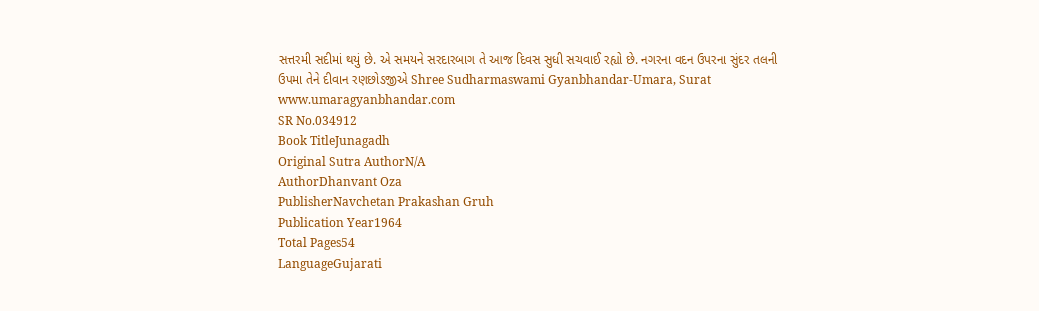સત્તરમી સદીમાં થયું છે. એ સમયને સરદારબાગ તે આજ દિવસ સુધી સચવાઈ રહ્યો છે. નગરના વદન ઉપરના સુંદર તલની ઉપમા તેને દીવાન રણછોડજીએ Shree Sudharmaswami Gyanbhandar-Umara, Surat www.umaragyanbhandar.com
SR No.034912
Book TitleJunagadh
Original Sutra AuthorN/A
AuthorDhanvant Oza
PublisherNavchetan Prakashan Gruh
Publication Year1964
Total Pages54
LanguageGujarati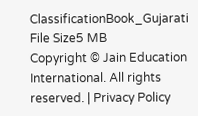ClassificationBook_Gujarati
File Size5 MB
Copyright © Jain Education International. All rights reserved. | Privacy Policy